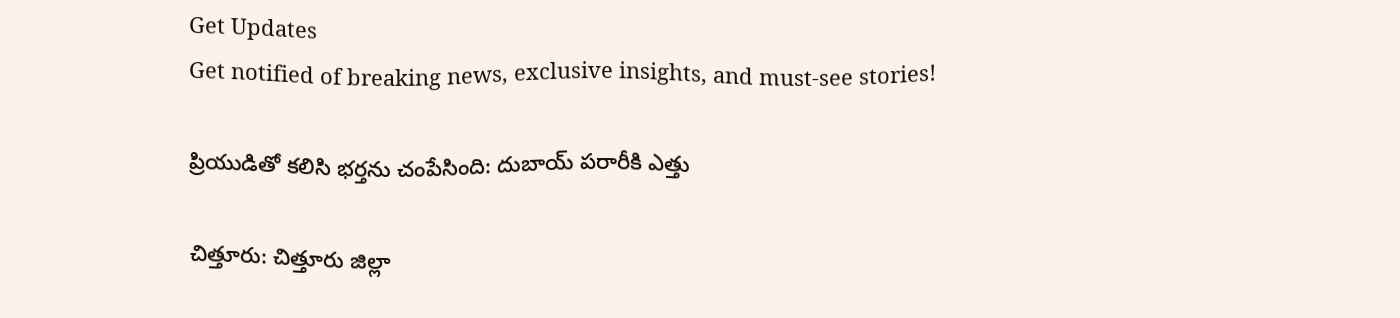Get Updates
Get notified of breaking news, exclusive insights, and must-see stories!

ప్రియుడితో కలిసి భర్తను చంపేసింది: దుబాయ్ పరారీకి ఎత్తు

చిత్తూరు: చిత్తూరు జిల్లా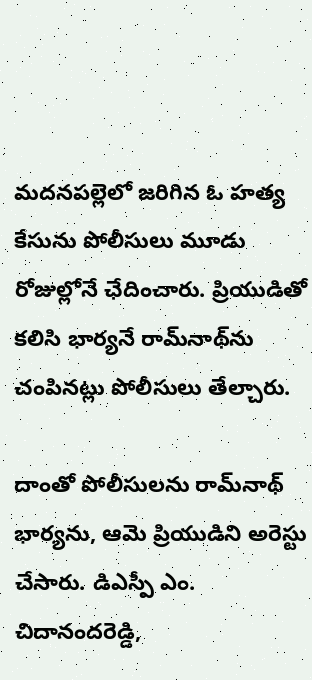మదనపల్లెలో జరిగిన ఓ హత్య కేసును పోలీసులు మూడు రోజుల్లోనే ఛేదించారు. ప్రియుడితో కలిసి భార్యనే రామ్‌నాథ్‌ను చంపినట్లు పోలీసులు తేల్చారు.

దాంతో పోలీసులను రామ్‌నాథ్ భార్యను, ఆమె ప్రియుడిని అరెస్టు చేసారు. డిఎస్పీ ఎం. చిదానందరెడ్డి,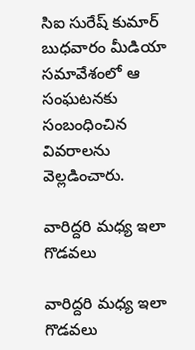సిఐ సురేష్ కుమార్ బుధవారం మీడియా సమావేశంలో ఆ సంఘటనకు సంబంధించిన వివరాలను వెల్లడించారు.

వారిద్దరి మధ్య ఇలా గొడవలు

వారిద్దరి మధ్య ఇలా గొడవలు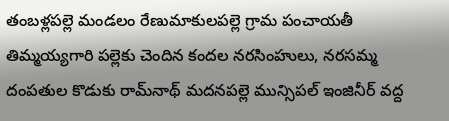తంబళ్లపల్లె మండలం రేణుమాకులపల్లె గ్రామ పంచాయతీ తిమ్మయ్యగారి పల్లెకు చెందిన కందల నరసింహులు, నరసమ్మ దంపతుల కొడుకు రామ్‌నాథ్ మదనపల్లె మున్సిపల్ ఇంజినీర్ వద్ద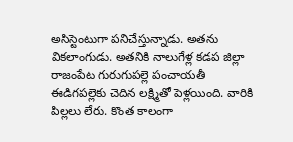అసిస్టెంటుగా పనిచేస్తున్నాడు. అతను వికలాంగుడు. అతనికి నాలుగేళ్ల కడప జిల్లా రాజంపేట గురుగుపల్లె పంచాయతీ ఈడిగపల్లెకు చెదిన లక్ష్మితో పెళ్లయింది. వారికి పిల్లలు లేరు. కొంత కాలంగా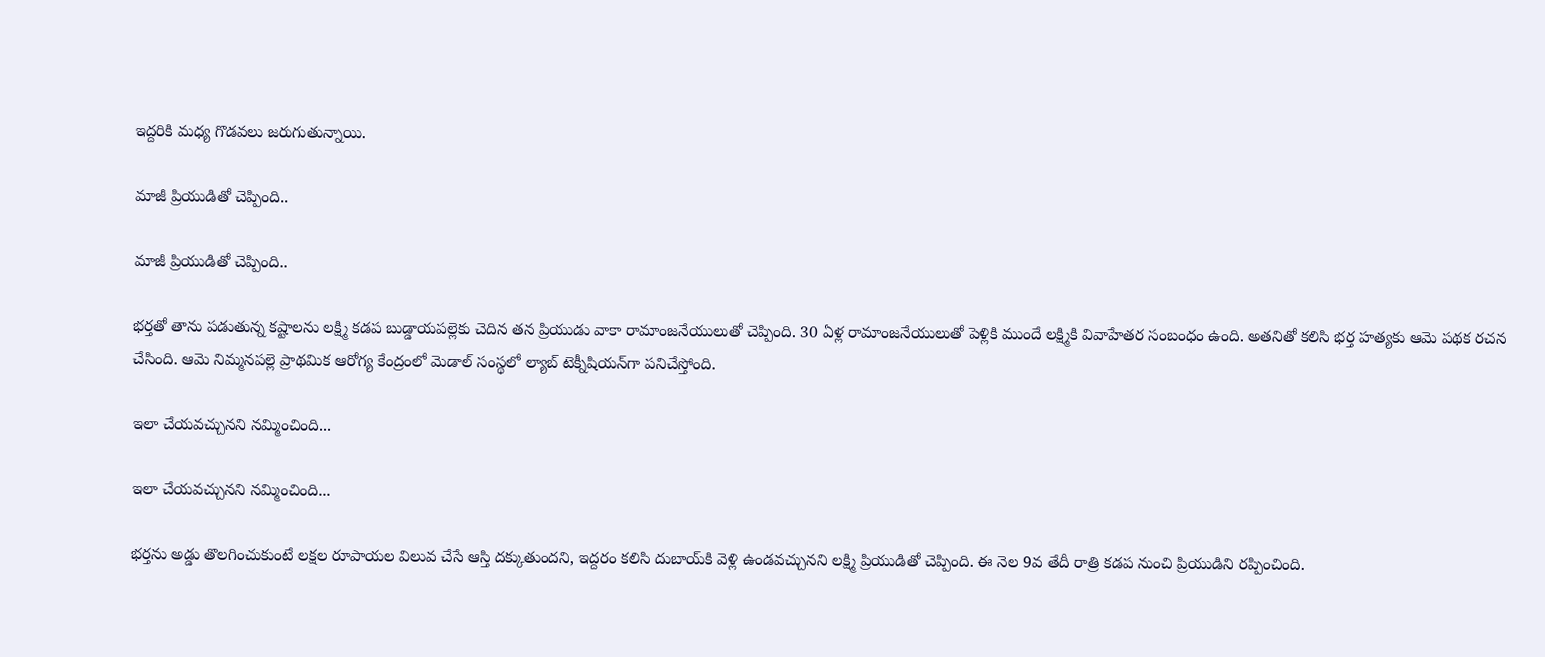ఇద్దరికి మధ్య గొడవలు జరుగుతున్నాయి.

మాజీ ప్రియుడితో చెప్పింది..

మాజీ ప్రియుడితో చెప్పింది..

భర్తతో తాను పడుతున్న కష్టాలను లక్ష్మి కడప బుడ్డాయపల్లెకు చెదిన తన ప్రియుడు వాకా రామాంజనేయులుతో చెప్పింది. 30 ఏళ్ల రామాంజనేయులుతో పెళ్లికి ముందే లక్ష్మికి వివాహేతర సంబంధం ఉంది. అతనితో కలిసి భర్త హత్యకు ఆమె పథక రచన చేసింది. ఆమె నిమ్మనపల్లె ప్రాథమిక ఆరోగ్య కేంద్రంలో మెడాల్ సంస్థలో ల్యాబ్ టెక్నీషియన్‌గా పనిచేస్తోంది.

ఇలా చేయవచ్చునని నమ్మించింది...

ఇలా చేయవచ్చునని నమ్మించింది...

భర్తను అడ్డు తొలగించుకుంటే లక్షల రూపాయల విలువ చేసే ఆస్తి దక్కుతుందని, ఇద్దరం కలిసి దుబాయ్‌కి వెళ్లి ఉండవచ్చునని లక్ష్మి ప్రియుడితో చెప్పింది. ఈ నెల 9వ తేదీ రాత్రి కడప నుంచి ప్రియుడిని రప్పించింది.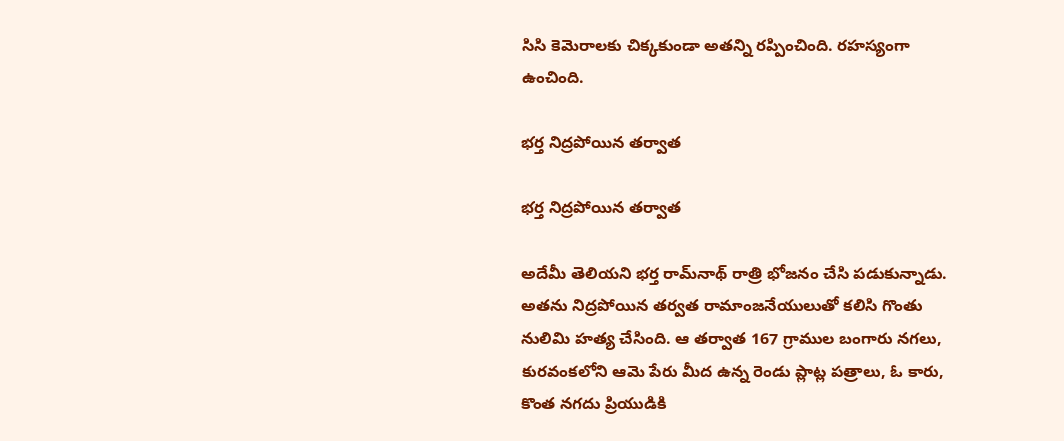సిసి కెమెరాలకు చిక్కకుండా అతన్ని రప్పించింది. రహస్యంగా ఉంచింది.

భర్త నిద్రపోయిన తర్వాత

భర్త నిద్రపోయిన తర్వాత

అదేమీ తెలియని భర్త రామ్‌నాథ్ రాత్రి భోజనం చేసి పడుకున్నాడు. అతను నిద్రపోయిన తర్వత రామాంజనేయులుతో కలిసి గొంతు నులిమి హత్య చేసింది. ఆ తర్వాత 167 గ్రాముల బంగారు నగలు, కురవంకలోని ఆమె పేరు మీద ఉన్న రెండు ప్లాట్ల పత్రాలు, ఓ కారు, కొంత నగదు ప్రియుడికి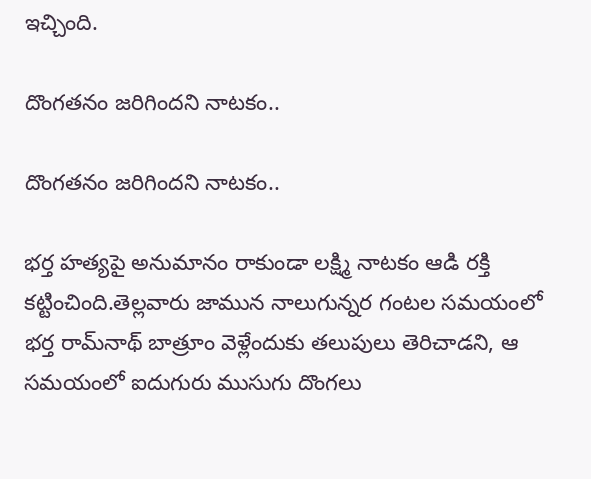ఇచ్చింది.

దొంగతనం జరిగిందని నాటకం..

దొంగతనం జరిగిందని నాటకం..

భర్త హత్యపై అనుమానం రాకుండా లక్ష్మి నాటకం ఆడి రక్తి కట్టించింది.తెల్లవారు జామున నాలుగున్నర గంటల సమయంలో భర్త రామ్‌నాథ్ బాత్రూం వెళ్లేందుకు తలుపులు తెరిచాడని, ఆ సమయంలో ఐదుగురు ముసుగు దొంగలు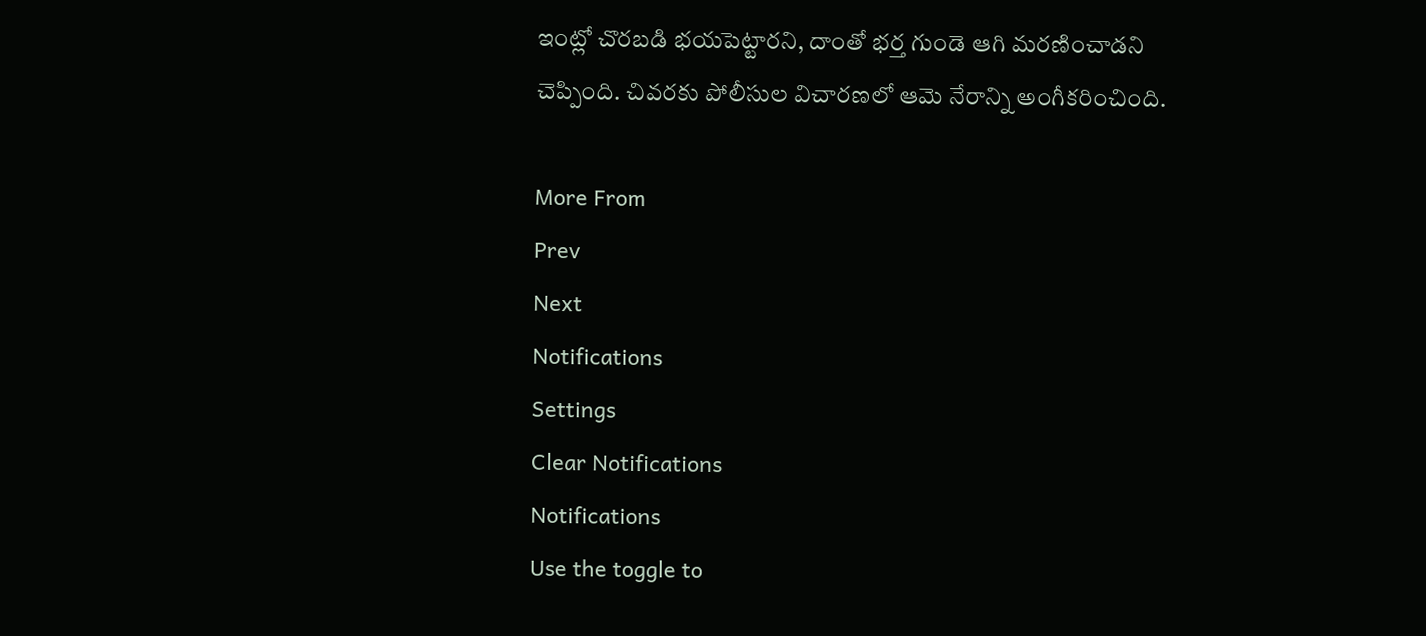ఇంట్లో చొరబడి భయపెట్టారని, దాంతో భర్త గుండె ఆగి మరణించాడని చెప్పింది. చివరకు పోలీసుల విచారణలో ఆమె నేరాన్ని అంగీకరించింది.

More From
Prev
Next
Notifications
Settings
Clear Notifications
Notifications
Use the toggle to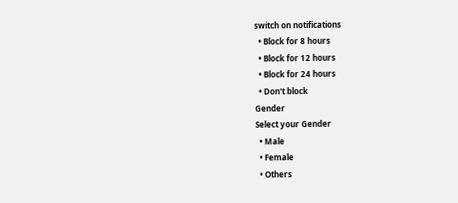switch on notifications
  • Block for 8 hours
  • Block for 12 hours
  • Block for 24 hours
  • Don't block
Gender
Select your Gender
  • Male
  • Female
  • Others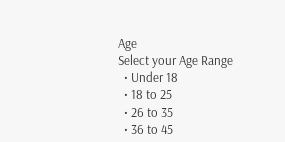Age
Select your Age Range
  • Under 18
  • 18 to 25
  • 26 to 35
  • 36 to 45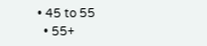• 45 to 55
  • 55+